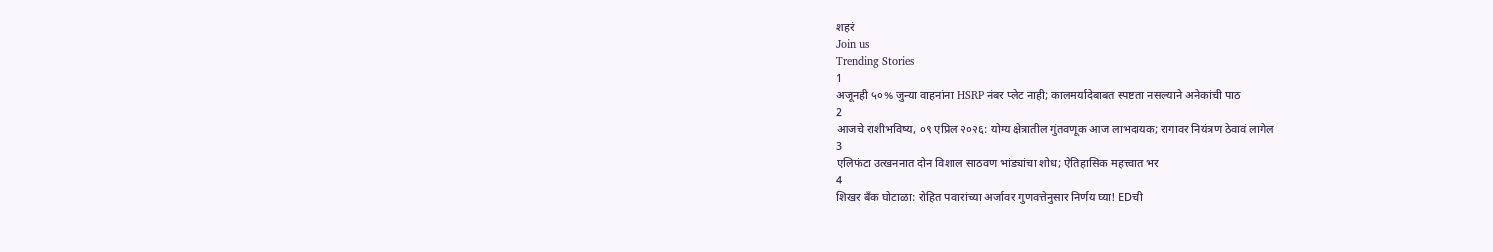शहरं
Join us
Trending Stories
1
अजूनही ५०% जुन्या वाहनांना HSRP नंबर प्लेट नाही; कालमर्यादेबाबत स्पष्टता नसल्याने अनेकांची पाठ
2
आजचे राशीभविष्य, ०९ एप्रिल २०२६: योग्य क्षेत्रातील गुंतवणूक आज लाभदायक; रागावर नियंत्रण ठेवावं लागेल
3
एलिफंटा उत्खननात दोन विशाल साठवण भांड्यांचा शोध; ऐतिहासिक महत्त्वात भर
4
शिखर बँक घोटाळा: रोहित पवारांच्या अर्जावर गुणवत्तेनुसार निर्णय घ्या! EDची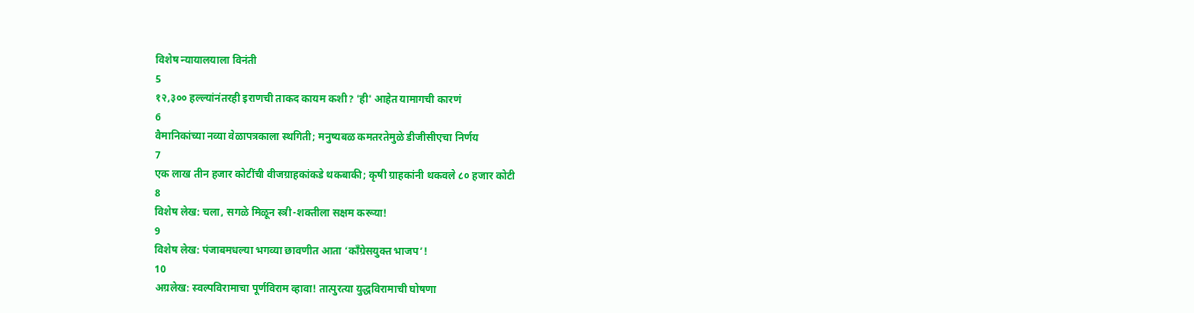विशेष न्यायालयाला विनंती
5
१२,३०० हल्ल्यांनंतरही इराणची ताकद कायम कशी? 'ही' आहेत यामागची कारणं
6
वैमानिकांच्या नव्या वेळापत्रकाला स्थगिती; मनुष्यबळ कमतरतेमुळे डीजीसीएचा निर्णय
7
एक लाख तीन हजार कोटींची वीजग्राहकांकडे थकबाकी; कृषी ग्राहकांनी थकवले ८० हजार कोटी
8
विशेष लेख: चला, सगळे मिळून स्त्री-शक्तीला सक्षम करूया!
9
विशेष लेख: पंजाबमधल्या भगव्या छावणीत आता ‘काँग्रेसयुक्त भाजप’!
10
अग्रलेख: स्वल्पविरामाचा पूर्णविराम व्हावा! तात्पुरत्या युद्धविरामाची घोषणा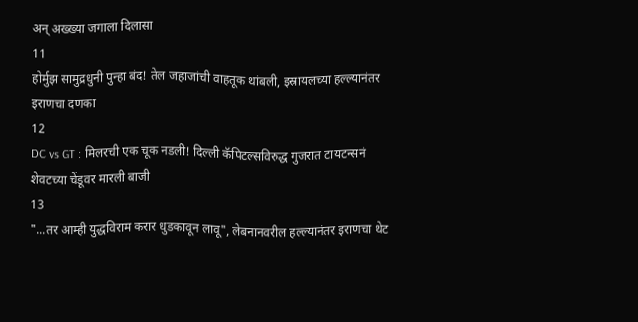अन् अख्ख्या जगाला दिलासा
11
होर्मुझ सामुद्रधुनी पुन्हा बंद! तेल जहाजांची वाहतूक थांबली, इस्रायलच्या हल्ल्यानंतर इराणचा दणका
12
DC vs GT : मिलरची एक चूक नडली! दिल्ली कॅपिटल्सविरुद्ध गुजरात टायटन्सनं शेवटच्या चेंडूवर मारली बाजी
13
"...तर आम्ही युद्धविराम करार धुडकावून लावू", लेबनानवरील हल्ल्यानंतर इराणचा थेट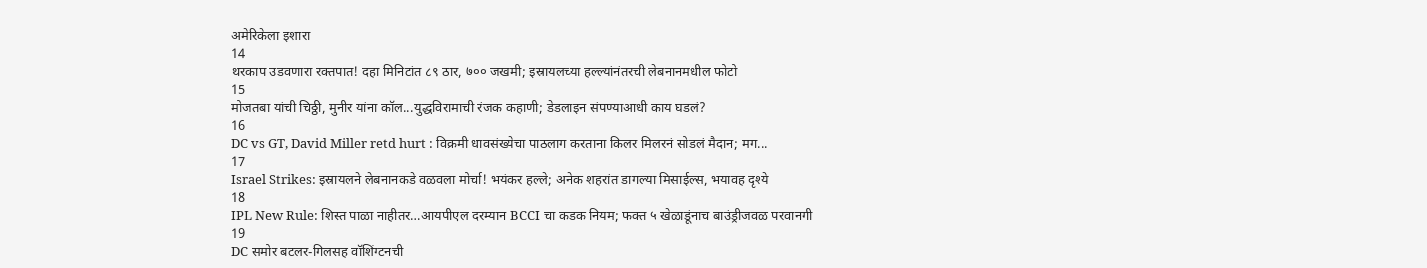अमेरिकेला इशारा
14
थरकाप उडवणारा रक्तपात! दहा मिनिटांत ८९ ठार, ७०० जखमी; इस्रायलच्या हल्ल्यांनंतरची लेबनानमधील फोटो
15
मोजतबा यांची चिठ्ठी, मुनीर यांना कॉल...युद्धविरामाची रंजक कहाणी; डेडलाइन संपण्याआधी काय घडलं?
16
DC vs GT, David Miller retd hurt : विक्रमी धावसंख्येचा पाठलाग करताना किलर मिलरनं सोडलं मैदान; मग...
17
Israel Strikes: इस्रायलने लेबनानकडे वळवला मोर्चा! भयंकर हल्ले; अनेक शहरांत डागल्या मिसाईल्स, भयावह दृश्ये
18
IPL New Rule: शिस्त पाळा नाहीतर…आयपीएल दरम्यान BCCI चा कडक नियम; फक्त ५ खेळाडूंनाच बाउंड्रीजवळ परवानगी
19
DC समोर बटलर-गिलसह वॉशिंग्टनची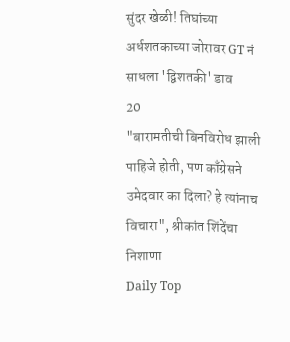सुंदर खेळी! तिघांच्या अर्धशतकाच्या जोरावर GT नं साधला 'द्विशतकी' डाव
20
"बारामतीची बिनविरोध झाली पाहिजे होती, पण काँग्रेसने उमेदवार का दिला? हे त्यांनाच विचारा", श्रीकांत शिंदेंचा निशाणा
Daily Top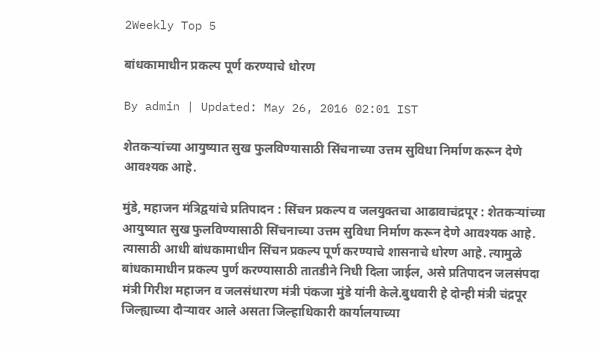2Weekly Top 5

बांधकामाधीन प्रकल्प पूर्ण करण्याचे धोरण

By admin | Updated: May 26, 2016 02:01 IST

शेतकऱ्यांच्या आयुष्यात सुख फुलविण्यासाठी सिंचनाच्या उत्तम सुविधा निर्माण करून देणे आवश्यक आहे.

मुंडे, महाजन मंत्रिद्वयांचे प्रतिपादन : सिंचन प्रकल्प व जलयुक्तचा आढावाचंद्रपूर : शेतकऱ्यांच्या आयुष्यात सुख फुलविण्यासाठी सिंचनाच्या उत्तम सुविधा निर्माण करून देणे आवश्यक आहे. त्यासाठी आधी बांधकामाधीन सिंचन प्रकल्प पूर्ण करण्याचे शासनाचे धोरण आहे. त्यामुळे बांधकामाधीन प्रकल्प पुर्ण करण्यासाठी तातडीने निधी दिला जाईल, असे प्रतिपादन जलसंपदा मंत्री गिरीश महाजन व जलसंधारण मंत्री पंकजा मुंडे यांनी केले.बुधवारी हे दोन्ही मंत्री चंद्रपूर जिल्ह्याच्या दौऱ्यावर आले असता जिल्हाधिकारी कार्यालयाच्या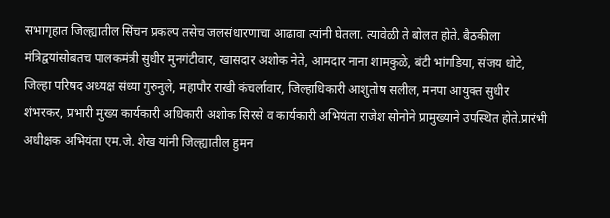सभागृहात जिल्ह्यातील सिंचन प्रकल्प तसेच जलसंधारणाचा आढावा त्यांनी घेतला. त्यावेळी ते बोलत होते. बैठकीला मंत्रिद्वयांसोबतच पालकमंत्री सुधीर मुनगंटीवार, खासदार अशोक नेते, आमदार नाना शामकुळे, बंटी भांगडिया, संजय धोटे, जिल्हा परिषद अध्यक्ष संध्या गुरुनुले, महापौर राखी कंचर्लावार, जिल्हाधिकारी आशुतोष सलील, मनपा आयुक्त सुधीर शंभरकर, प्रभारी मुख्य कार्यकारी अधिकारी अशोक सिरसे व कार्यकारी अभियंता राजेश सोनोने प्रामुख्याने उपस्थित होते.प्रारंभी अधीक्षक अभियंता एम.जे. शेख यांनी जिल्ह्यातील हुमन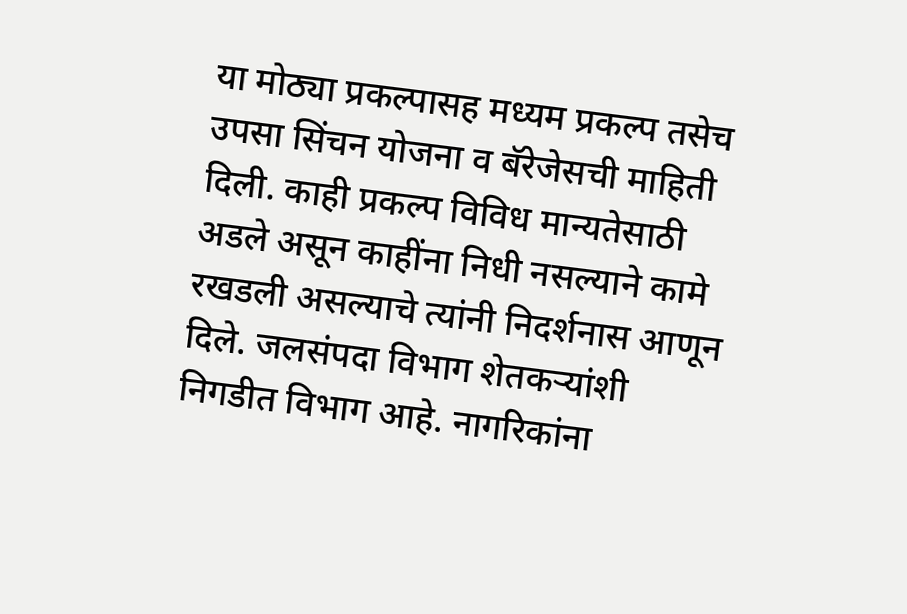या मोठ्या प्रकल्पासह मध्यम प्रकल्प तसेच उपसा सिंचन योजना व बॅरेजेसची माहिती दिली. काही प्रकल्प विविध मान्यतेसाठी अडले असून काहींना निधी नसल्याने कामे रखडली असल्याचे त्यांनी निदर्शनास आणून दिले. जलसंपदा विभाग शेतकऱ्यांशी निगडीत विभाग आहे. नागरिकांना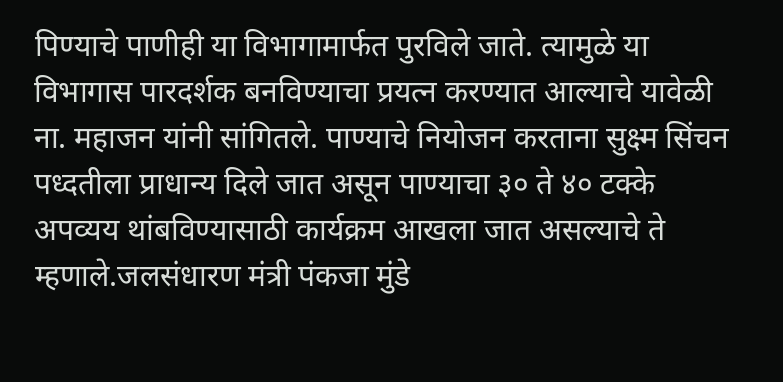पिण्याचे पाणीही या विभागामार्फत पुरविले जाते. त्यामुळे या विभागास पारदर्शक बनविण्याचा प्रयत्न करण्यात आल्याचे यावेळी ना. महाजन यांनी सांगितले. पाण्याचे नियोजन करताना सुक्ष्म सिंचन पध्दतीला प्राधान्य दिले जात असून पाण्याचा ३० ते ४० टक्के अपव्यय थांबविण्यासाठी कार्यक्रम आखला जात असल्याचे ते म्हणाले.जलसंधारण मंत्री पंकजा मुंडे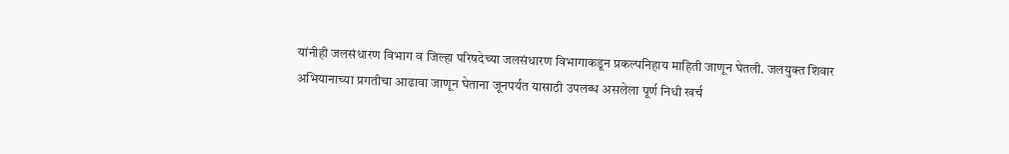यांनीही जलसंधारण विभाग व जिल्हा परिषदेच्या जलसंधारण विभागाकडून प्रकल्पनिहाय माहिती जाणून घेतली. जलयुक्त शिवार अभियानाच्या प्रगतीचा आढावा जाणून घेताना जूनपर्यंत यासाठी उपलब्ध असलेला पूर्ण निधी खर्च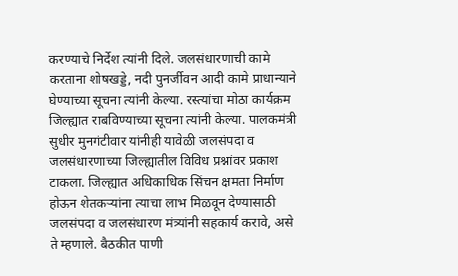करण्याचे निर्देश त्यांनी दिले. जलसंधारणाची कामे करताना शोषखड्डे, नदी पुनर्जीवन आदी कामे प्राधान्याने घेण्याच्या सूचना त्यांनी केल्या. रस्त्यांचा मोठा कार्यक्रम जिल्ह्यात राबविण्याच्या सूचना त्यांनी केल्या. पालकमंत्री सुधीर मुनगंटीवार यांनीही यावेळी जलसंपदा व जलसंधारणाच्या जिल्ह्यातील विविध प्रश्नांवर प्रकाश टाकला. जिल्ह्यात अधिकाधिक सिंचन क्षमता निर्माण होऊन शेतकऱ्यांना त्याचा लाभ मिळवून देण्यासाठी जलसंपदा व जलसंधारण मंत्र्यांनी सहकार्य करावे, असे ते म्हणाले. बैठकीत पाणी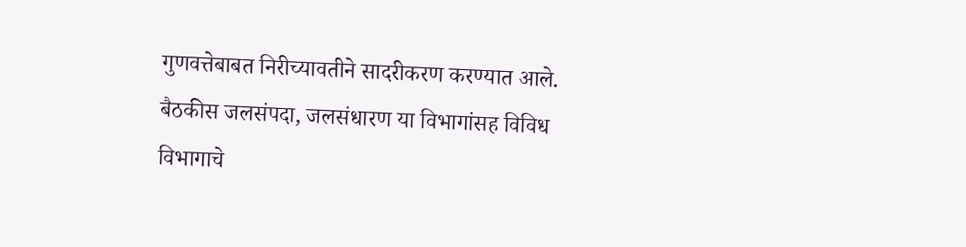गुणवत्तेबाबत निरीच्यावतीने सादरीकरण करण्यात आले. बैठकीस जलसंपदा, जलसंधारण या विभागांसह विविध विभागाचे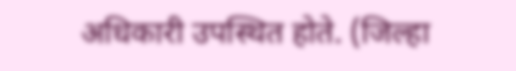अधिकारी उपस्थित होते. (जिल्हा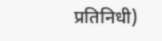प्रतिनिधी)